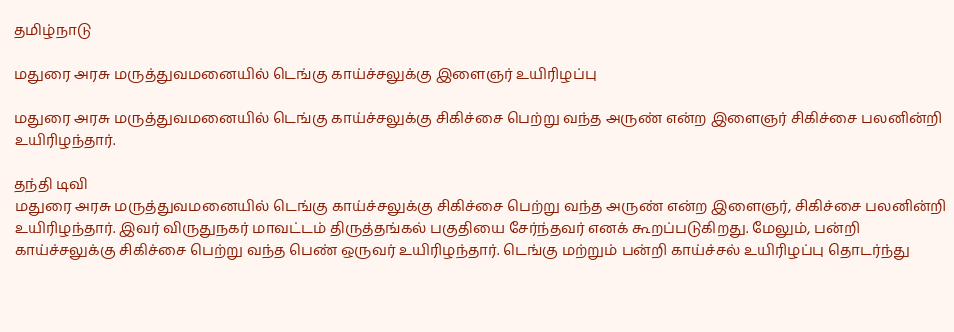தமிழ்நாடு

மதுரை அரசு மருத்துவமனையில் டெங்கு காய்ச்சலுக்கு இளைஞர் உயிரிழப்பு

மதுரை அரசு மருத்துவமனையில் டெங்கு காய்ச்சலுக்கு சிகிச்சை பெற்று வந்த அருண் என்ற இளைஞர் சிகிச்சை பலனின்றி உயிரிழந்தார்.

தந்தி டிவி
மதுரை அரசு மருத்துவமனையில் டெங்கு காய்ச்சலுக்கு சிகிச்சை பெற்று வந்த அருண் என்ற இளைஞர், சிகிச்சை பலனின்றி உயிரிழந்தார். இவர் விருதுநகர் மாவட்டம் திருத்தங்கல் பகுதியை சேர்ந்தவர் எனக் கூறப்படுகிறது. மேலும், பன்றி காய்ச்சலுக்கு சிகிச்சை பெற்று வந்த பெண் ஒருவர் உயிரிழந்தார். டெங்கு மற்றும் பன்றி காய்ச்சல் உயிரிழப்பு தொடர்ந்து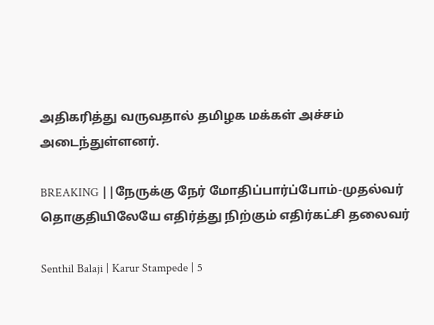அதிகரித்து வருவதால் தமிழக மக்கள் அச்சம் அடைந்துள்ளனர்.

BREAKING ||நேருக்கு நேர் மோதிப்பார்ப்போம்-முதல்வர் தொகுதியிலேயே எதிர்த்து நிற்கும் எதிர்கட்சி தலைவர்

Senthil Balaji | Karur Stampede | 5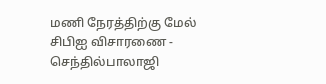மணி நேரத்திற்கு மேல் சிபிஐ விசாரணை - செந்தில்பாலாஜி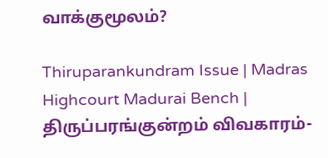வாக்குமூலம்?

Thiruparankundram Issue | Madras Highcourt Madurai Bench | திருப்பரங்குன்றம் விவகாரம்-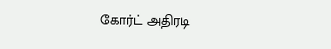கோர்ட் அதிரடி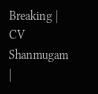Breaking | CV Shanmugam |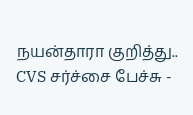நயன்தாரா குறித்து.. CVS சர்ச்சை பேச்சு -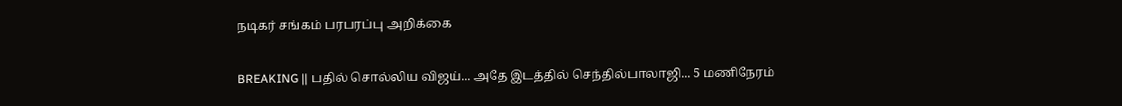நடிகர் சங்கம் பரபரப்பு அறிக்கை

BREAKING || பதில் சொல்லிய விஜய்... அதே இடத்தில் செந்தில்பாலாஜி... 5 மணிநேரம்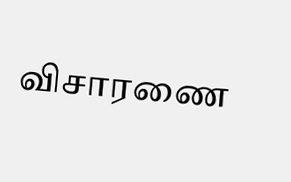விசாரணை